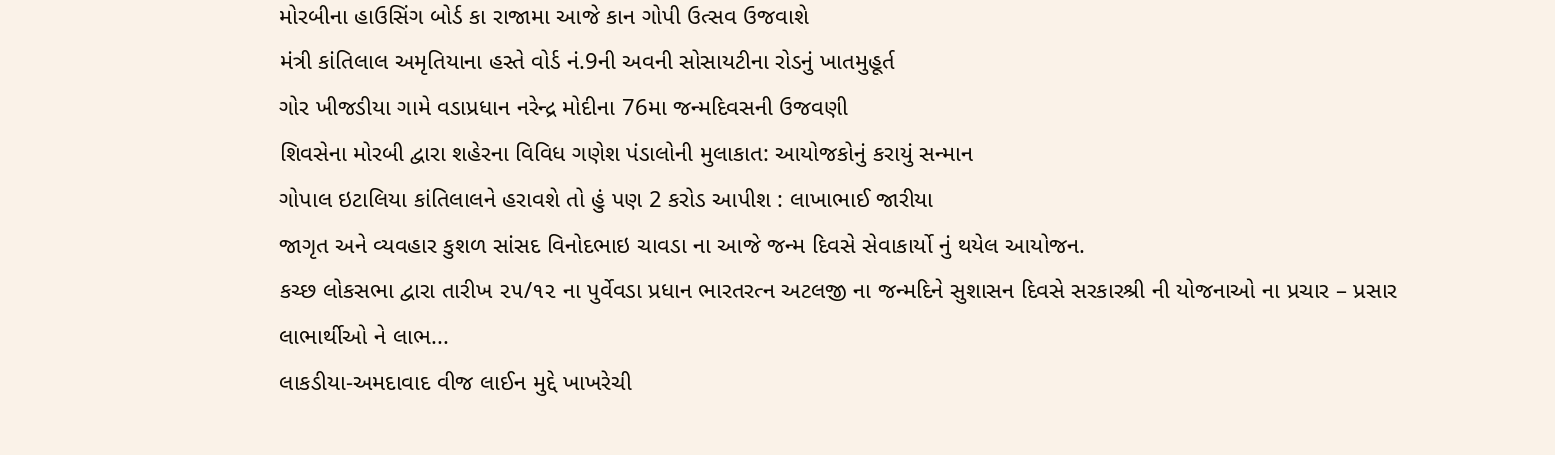મોરબીના હાઉસિંગ બોર્ડ કા રાજામા આજે કાન ગોપી ઉત્સવ ઉજવાશે
મંત્રી કાંતિલાલ અમૃતિયાના હસ્તે વોર્ડ નં.9ની અવની સોસાયટીના રોડનું ખાતમુહૂર્ત
ગોર ખીજડીયા ગામે વડાપ્રધાન નરેન્દ્ર મોદીના 76મા જન્મદિવસની ઉજવણી
શિવસેના મોરબી દ્વારા શહેરના વિવિધ ગણેશ પંડાલોની મુલાકાત: આયોજકોનું કરાયું સન્માન
ગોપાલ ઇટાલિયા કાંતિલાલને હરાવશે તો હું પણ 2 કરોડ આપીશ : લાખાભાઈ જારીયા
જાગૃત અને વ્યવહાર કુશળ સાંસદ વિનોદભાઇ ચાવડા ના આજે જન્મ દિવસે સેવાકાર્યો નું થયેલ આયોજન.
કચ્છ લોકસભા દ્વારા તારીખ ૨૫/૧૨ ના પુર્વેવડા પ્રધાન ભારતરત્ન અટલજી ના જન્મદિને સુશાસન દિવસે સરકારશ્રી ની યોજનાઓ ના પ્રચાર – પ્રસાર લાભાર્થીઓ ને લાભ...
લાકડીયા-અમદાવાદ વીજ લાઈન મુદ્દે ખાખરેચી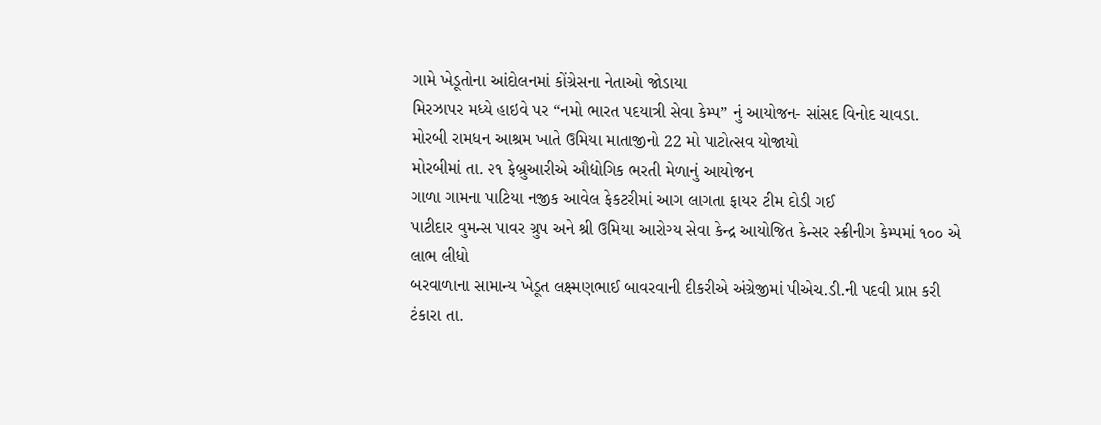ગામે ખેડૂતોના આંદોલનમાં કોંગ્રેસના નેતાઓ જોડાયા
મિરઝાપર મધ્યે હાઇવે પર “નમો ભારત પદયાત્રી સેવા કેમ્પ” નું આયોજન- સાંસદ વિનોદ ચાવડા.
મોરબી રામધન આશ્રમ ખાતે ઉમિયા માતાજીનો 22 મો પાટોત્સવ યોજાયો
મોરબીમાં તા. ૨૧ ફેબ્રુઆરીએ ઔદ્યોગિક ભરતી મેળાનું આયોજન
ગાળા ગામના પાટિયા નજીક આવેલ ફેકટરીમાં આગ લાગતા ફાયર ટીમ દોડી ગઈ
પાટીદાર વુમન્સ પાવર ગ્રુપ અને શ્રી ઉમિયા આરોગ્ય સેવા કેન્દ્ર આયોજિત કેન્સર સ્ક્રીનીગ કેમ્પમાં ૧૦૦ એ લાભ લીધો
બરવાળાના સામાન્ય ખેડૂત લક્ષ્મણભાઈ બાવરવાની દીકરીએ અંગ્રેજીમાં પીએચ.ડી.ની પદવી પ્રાપ્ત કરી
ટંકારા તા.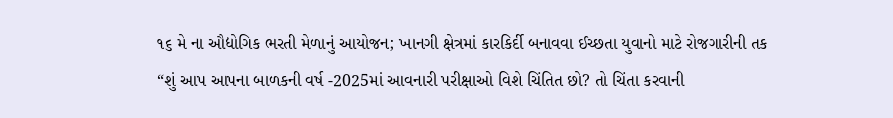૧૬ મે ના ઔદ્યોગિક ભરતી મેળાનું આયોજન; ખાનગી ક્ષેત્રમાં કારકિર્દી બનાવવા ઈચ્છતા યુવાનો માટે રોજગારીની તક
“શું આપ આપના બાળકની વર્ષ -2025માં આવનારી પરીક્ષાઓ વિશે ચિંતિત છો? તો ચિંતા કરવાની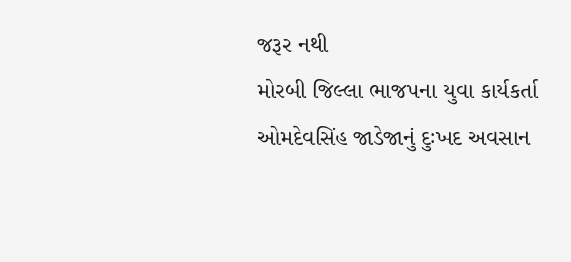જરૂર નથી
મોરબી જિલ્લા ભાજપના યુવા કાર્યકર્તા ઓમદેવસિંહ જાડેજાનું દુઃખદ અવસાન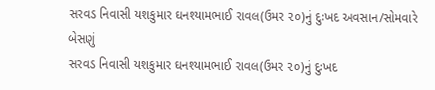સરવડ નિવાસી યશકુમાર ઘનશ્યામભાઈ રાવલ(ઉમર ૨૦)નું દુઃખદ અવસાન/સોમવારે બેસણું
સરવડ નિવાસી યશકુમાર ઘનશ્યામભાઈ રાવલ(ઉમર ૨૦)નું દુઃખદ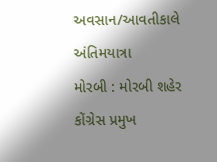અવસાન/આવતીકાલે અંતિમયાત્રા
મોરબી : મોરબી શહેર કોંગ્રેસ પ્રમુખ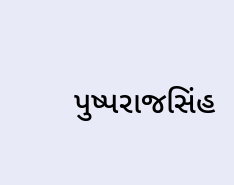પુષ્પરાજસિંહ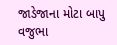જાડેજાના મોટા બાપુ વજુભા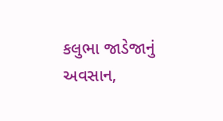કલુભા જાડેજાનું અવસાન,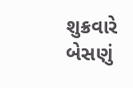શુક્રવારે બેસણું